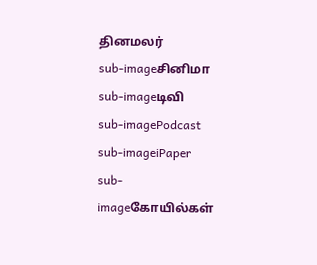தினமலர்
sub-imageசினிமா
sub-imageடிவி
sub-imagePodcast
sub-imageiPaper
sub-imageகோயில்கள்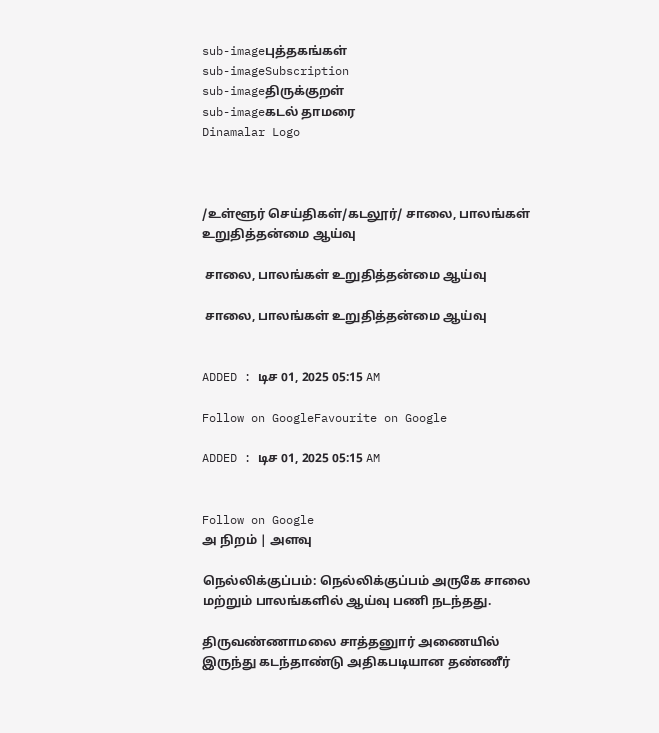sub-imageபுத்தகங்கள்
sub-imageSubscription
sub-imageதிருக்குறள்
sub-imageகடல் தாமரை
Dinamalar Logo



/உள்ளூர் செய்திகள்/கடலூர்/ சாலை, பாலங்கள் உறுதித்தன்மை ஆய்வு

 சாலை, பாலங்கள் உறுதித்தன்மை ஆய்வு

 சாலை, பாலங்கள் உறுதித்தன்மை ஆய்வு


ADDED : டிச 01, 2025 05:15 AM

Follow on GoogleFavourite on Google

ADDED : டிச 01, 2025 05:15 AM


Follow on Google
அ நிறம் | அளவு

நெல்லிக்குப்பம்: நெல்லிக்குப்பம் அருகே சாலை மற்றும் பாலங்களில் ஆய்வு பணி நடந்தது.

திருவண்ணாமலை சாத்தனுார் அணையில் இருந்து கடந்தாண்டு அதிகபடியான தண்ணீர்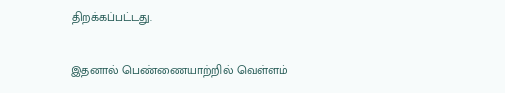திறக்கப்பட்டது.

இதனால் பெண்ணையாற்றில் வெள்ளம்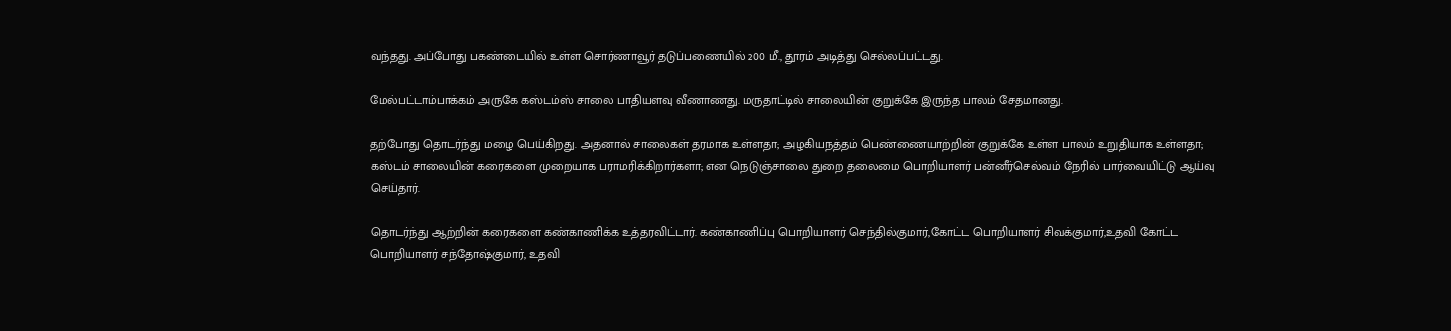வந்தது. அப்போது பகண்டையில் உள்ள சொர்ணாவூர் தடுப்பணையில் 200 மீ., தூரம் அடித்து செல்லப்பட்டது.

மேல்பட்டாம்பாக்கம் அருகே கஸ்டம்ஸ் சாலை பாதியளவு வீணாணது. மருதாட்டில் சாலையின் குறுக்கே இருந்த பாலம் சேதமானது.

தற்போது தொடர்ந்து மழை பெய்கிறது. அதனால் சாலைகள் தரமாக உள்ளதா; அழகியநத்தம் பெண்ணையாற்றின் குறுக்கே உள்ள பாலம் உறுதியாக உள்ளதா; கஸ்டம் சாலையின் கரைகளை முறையாக பராமரிக்கிறார்களா; என நெடுஞ்சாலை துறை தலைமை பொறியாளர் பன்னீர்செல்வம் நேரில் பார்வையிட்டு ஆய்வு செய்தார்.

தொடர்ந்து ஆற்றின் கரைகளை கண்காணிக்க உத்தரவிட்டார். கண்காணிப்பு பொறியாளர் செந்தில்குமார்,கோட்ட பொறியாளர் சிவக்குமார்,உதவி கோட்ட பொறியாளர் சந்தோஷ்குமார், உதவி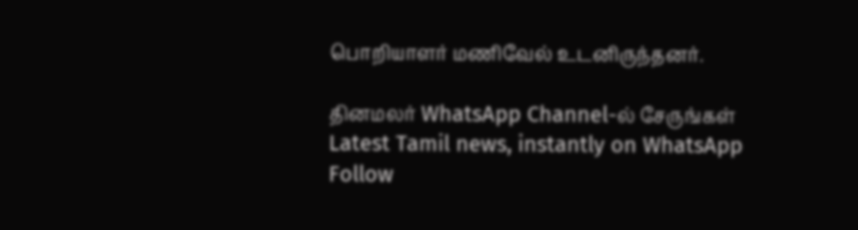பொறியாளர் மணிவேல் உடனிருந்தனர்.

தினமலர் WhatsApp Channel-ல் சேருங்கள்
Latest Tamil news, instantly on WhatsApp
Follow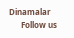Dinamalar
      Follow us